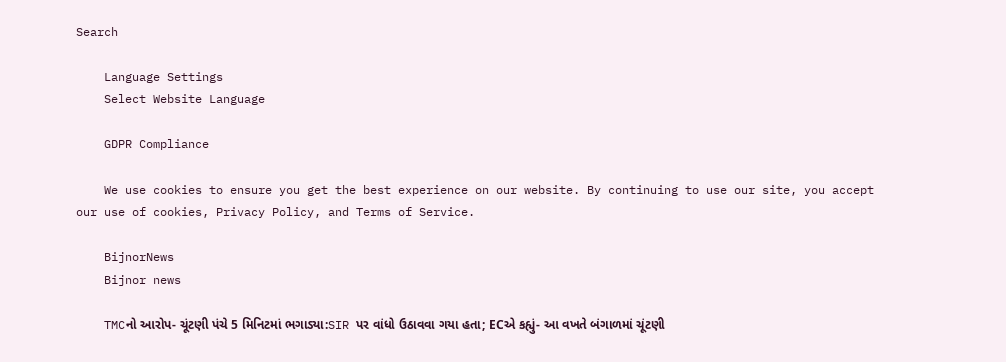Search

    Language Settings
    Select Website Language

    GDPR Compliance

    We use cookies to ensure you get the best experience on our website. By continuing to use our site, you accept our use of cookies, Privacy Policy, and Terms of Service.

    BijnorNews
    Bijnor news

    TMCનો આરોપ- ચૂંટણી પંચે 5 મિનિટમાં ભગાડ્યા:SIR પર વાંધો ઉઠાવવા ગયા હતા; ECએ કહ્યું- આ વખતે બંગાળમાં ચૂંટણી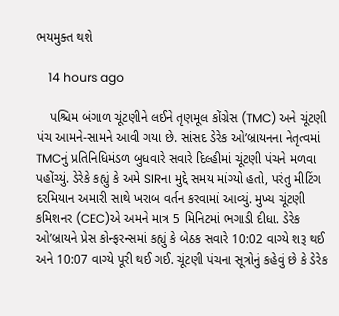ભયમુક્ત થશે

    14 hours ago

    પશ્ચિમ બંગાળ ચૂંટણીને લઈને તૃણમૂલ કોંગ્રેસ (TMC) અને ચૂંટણી પંચ આમને-સામને આવી ગયા છે. સાંસદ ડેરેક ઓ’બ્રાયનના નેતૃત્વમાં TMCનું પ્રતિનિધિમંડળ બુધવારે સવારે દિલ્હીમાં ચૂંટણી પંચને મળવા પહોંચ્યું. ડેરેકે કહ્યું કે અમે SIRના મુદ્દે સમય માંગ્યો હતો, પરંતુ મીટિંગ દરમિયાન અમારી સાથે ખરાબ વર્તન કરવામાં આવ્યું. મુખ્ય ચૂંટણી કમિશનર (CEC)એ અમને માત્ર 5 મિનિટમાં ભગાડી દીધા. ડેરેક ઓ’બ્રાયને પ્રેસ કોન્ફરન્સમાં કહ્યું કે બેઠક સવારે 10:02 વાગ્યે શરૂ થઈ અને 10:07 વાગ્યે પૂરી થઈ ગઈ. ચૂંટણી પંચના સૂત્રોનું કહેવું છે કે ડેરેક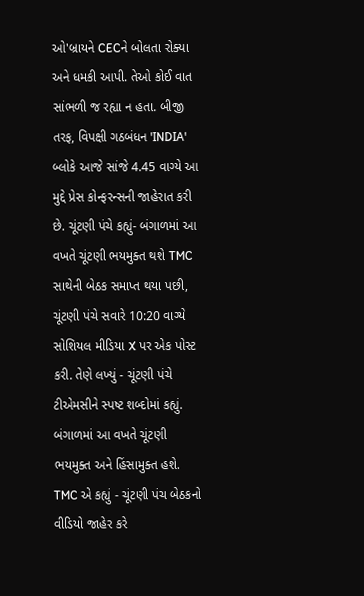ઓ'બ્રાયને CECને બોલતા રોક્યા અને ધમકી આપી. તેઓ કોઈ વાત સાંભળી જ રહ્યા ન હતા. બીજી તરફ, વિપક્ષી ગઠબંધન 'INDIA' બ્લોકે આજે સાંજે 4.45 વાગ્યે આ મુદ્દે પ્રેસ કોન્ફરન્સની જાહેરાત કરી છે. ચૂંટણી પંચે કહ્યું- બંગાળમાં આ વખતે ચૂંટણી ભયમુક્ત થશે TMC સાથેની બેઠક સમાપ્ત થયા પછી, ચૂંટણી પંચે સવારે 10:20 વાગ્યે સોશિયલ મીડિયા X પર એક પોસ્ટ કરી. તેણે લખ્યું - ચૂંટણી પંચે ટીએમસીને સ્પષ્ટ શબ્દોમાં કહ્યું. બંગાળમાં આ વખતે ચૂંટણી ભયમુક્ત અને હિંસામુક્ત હશે. TMC એ કહ્યું - ચૂંટણી પંચ બેઠકનો વીડિયો જાહેર કરે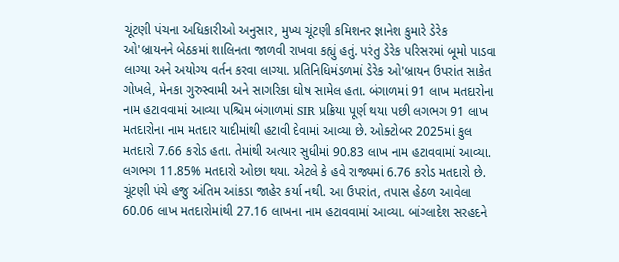ચૂંટણી પંચના અધિકારીઓ અનુસાર, મુખ્ય ચૂંટણી કમિશનર જ્ઞાનેશ કુમારે ડેરેક ઓ'બ્રાયનને બેઠકમાં શાલિનતા જાળવી રાખવા કહ્યું હતું. પરંતુ ડેરેક પરિસરમાં બૂમો પાડવા લાગ્યા અને અયોગ્ય વર્તન કરવા લાગ્યા. પ્રતિનિધિમંડળમાં ડેરેક ઓ'બ્રાયન ઉપરાંત સાકેત ગોખલે, મેનકા ગુરુસ્વામી અને સાગરિકા ઘોષ સામેલ હતા. બંગાળમાં 91 લાખ મતદારોના નામ હટાવવામાં આવ્યા પશ્ચિમ બંગાળમાં SIR પ્રક્રિયા પૂર્ણ થયા પછી લગભગ 91 લાખ મતદારોના નામ મતદાર યાદીમાંથી હટાવી દેવામાં આવ્યા છે. ઓક્ટોબર 2025માં કુલ મતદારો 7.66 કરોડ હતા. તેમાંથી અત્યાર સુધીમાં 90.83 લાખ નામ હટાવવામાં આવ્યા. લગભગ 11.85% મતદારો ઓછા થયા. એટલે કે હવે રાજ્યમાં 6.76 કરોડ મતદારો છે. ચૂંટણી પંચે હજુ અંતિમ આંકડા જાહેર કર્યા નથી. આ ઉપરાંત, તપાસ હેઠળ આવેલા 60.06 લાખ મતદારોમાંથી 27.16 લાખના નામ હટાવવામાં આવ્યા. બાંગ્લાદેશ સરહદને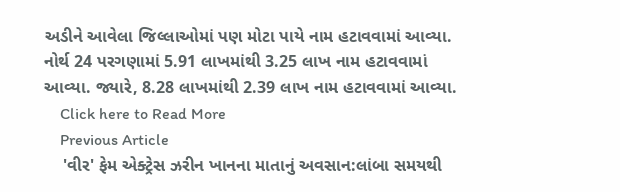અડીને આવેલા જિલ્લાઓમાં પણ મોટા પાયે નામ હટાવવામાં આવ્યા. નોર્થ 24 પરગણામાં 5.91 લાખમાંથી 3.25 લાખ નામ હટાવવામાં આવ્યા. જ્યારે, 8.28 લાખમાંથી 2.39 લાખ નામ હટાવવામાં આવ્યા.
    Click here to Read More
    Previous Article
    'વીર' ફેમ એક્ટ્રેસ ઝરીન ખાનના માતાનું અવસાન:લાંબા સમયથી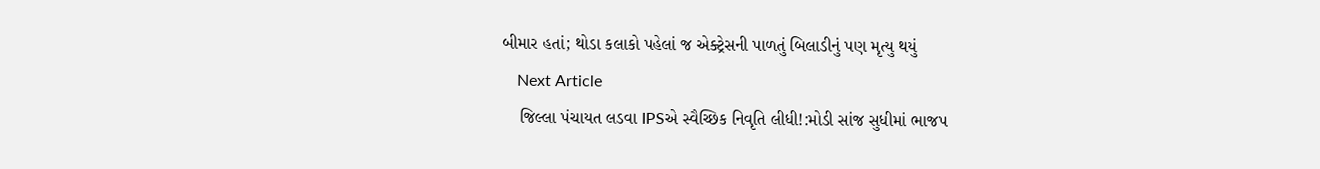બીમાર હતાં; થોડા કલાકો પહેલાં જ એક્ટ્રેસની પાળતું બિલાડીનું પણ મૃત્યુ થયું
    Next Article
    જિલ્લા પંચાયત લડવા IPSએ સ્વૈચ્છિક નિવૃતિ લીધી!:મોડી સાંજ સુધીમાં ભાજપ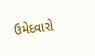ઉમેદવારો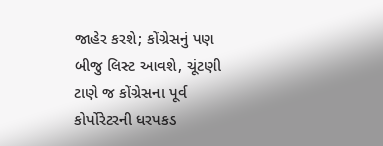જાહેર કરશે; કોંગ્રેસનું પણ બીજુ લિસ્ટ આવશે, ચૂંટણી ટાણે જ કોંગ્રેસના પૂર્વ કોર્પોરેટરની ધરપકડ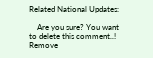Related National Updates:

    Are you sure? You want to delete this comment..! Remove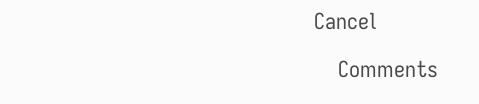Cancel

    Comments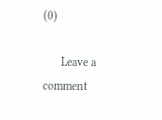(0)

      Leave a comment